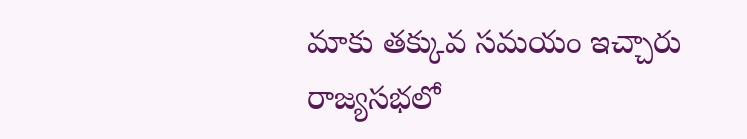మాకు తక్కువ సమయం ఇచ్చారు
రాజ్యసభలో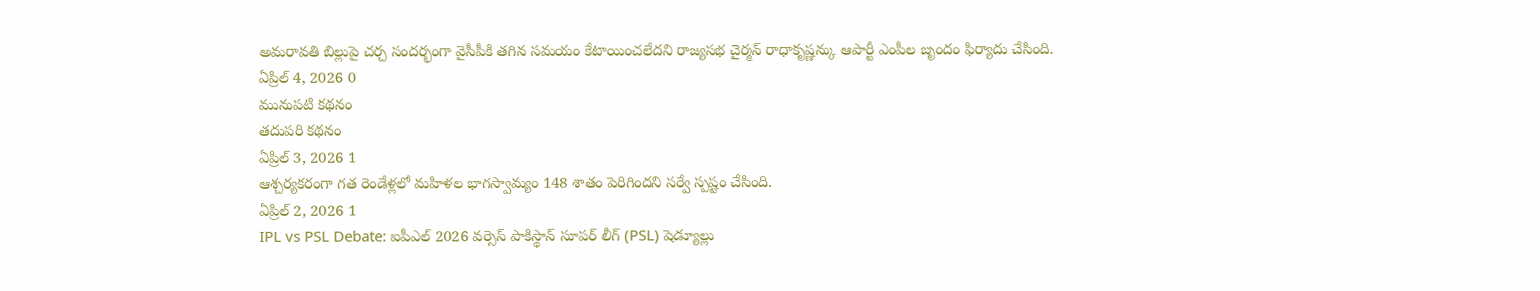అమరావతి బిల్లుపై చర్చ సందర్భంగా వైసీపీకి తగిన సమయం కేటాయించలేదని రాజ్యసభ చైర్మన్ రాధాకృష్ణన్కు ఆపార్టీ ఎంపీల బృందం ఫిర్యాదు చేసింది.
ఏప్రిల్ 4, 2026 0
మునుపటి కథనం
తదుపరి కథనం
ఏప్రిల్ 3, 2026 1
ఆశ్చర్యకరంగా గత రెండేళ్లలో మహిళల భాగస్వామ్యం 148 శాతం పెరిగిందని సర్వే స్పష్టం చేసింది.
ఏప్రిల్ 2, 2026 1
IPL vs PSL Debate: ఐపీఎల్ 2026 వర్సెస్ పాకిస్థాన్ సూపర్ లీగ్ (PSL) షెడ్యూల్లు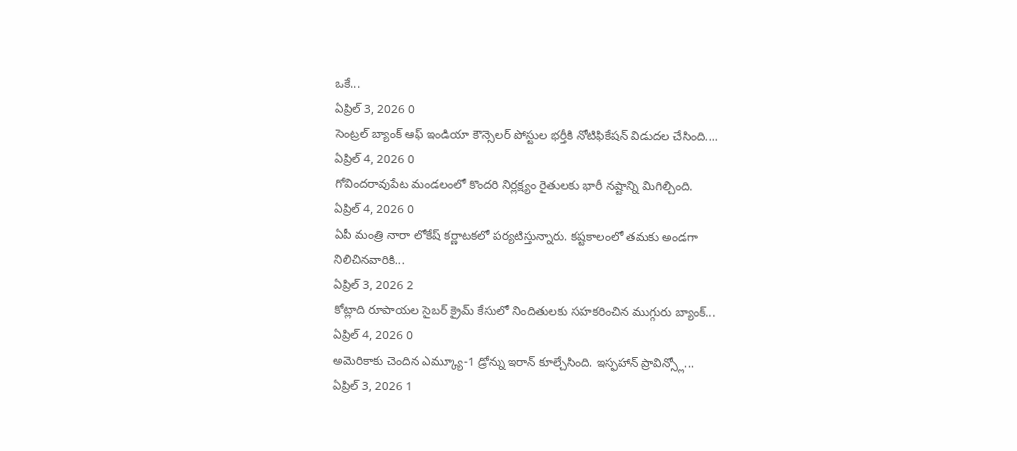ఒకే...
ఏప్రిల్ 3, 2026 0
సెంట్రల్ బ్యాంక్ ఆఫ్ ఇండియా కౌన్సెలర్ పోస్టుల భర్తీకి నోటిఫికేషన్ విడుదల చేసింది....
ఏప్రిల్ 4, 2026 0
గోవిందరావుపేట మండలంలో కొందరి నిర్లక్ష్యం రైతులకు భారీ నష్టాన్ని మిగిల్చింది.
ఏప్రిల్ 4, 2026 0
ఏపీ మంత్రి నారా లోకేష్ కర్ణాటకలో పర్యటిస్తున్నారు. కష్టకాలంలో తమకు అండగా నిలిచినవారికి...
ఏప్రిల్ 3, 2026 2
కోట్లాది రూపాయల సైబర్ క్రైమ్ కేసులో నిందితులకు సహకరించిన ముగ్గురు బ్యాంక్...
ఏప్రిల్ 4, 2026 0
అమెరికాకు చెందిన ఎమ్క్యూ-1 డ్రోన్ను ఇరాన్ కూల్చేసింది. ఇస్ఫహాన్ ప్రావిన్స్లో...
ఏప్రిల్ 3, 2026 1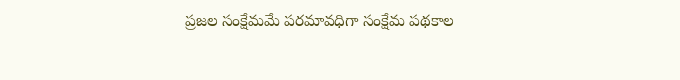ప్రజల సంక్షేమమే పరమావధిగా సంక్షేమ పథకాల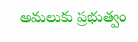అమలుకు ప్రభుత్వం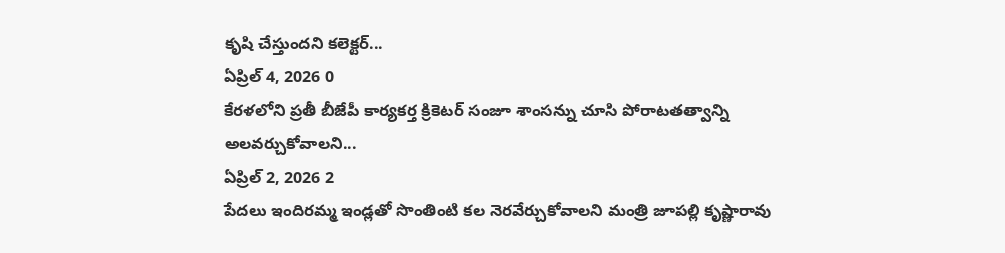కృషి చేస్తుందని కలెక్టర్...
ఏప్రిల్ 4, 2026 0
కేరళలోని ప్రతీ బీజేపీ కార్యకర్త క్రికెటర్ సంజూ శాంసన్ను చూసి పోరాటతత్వాన్ని అలవర్చుకోవాలని...
ఏప్రిల్ 2, 2026 2
పేదలు ఇందిరమ్మ ఇండ్లతో సొంతింటి కల నెరవేర్చుకోవాలని మంత్రి జూపల్లి కృష్ణారావు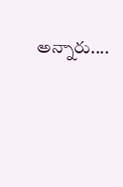అన్నారు....